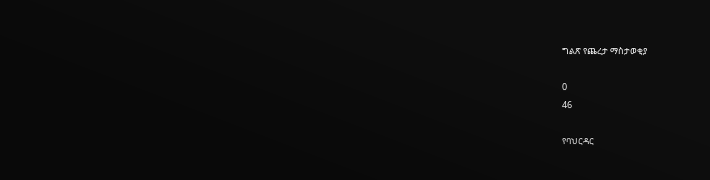ግልጽ የጨረታ ማስታወቂያ

0
46

የባህርዳር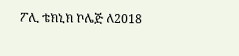ፖሊ ቴክኒክ ኮሌጅ ለ2018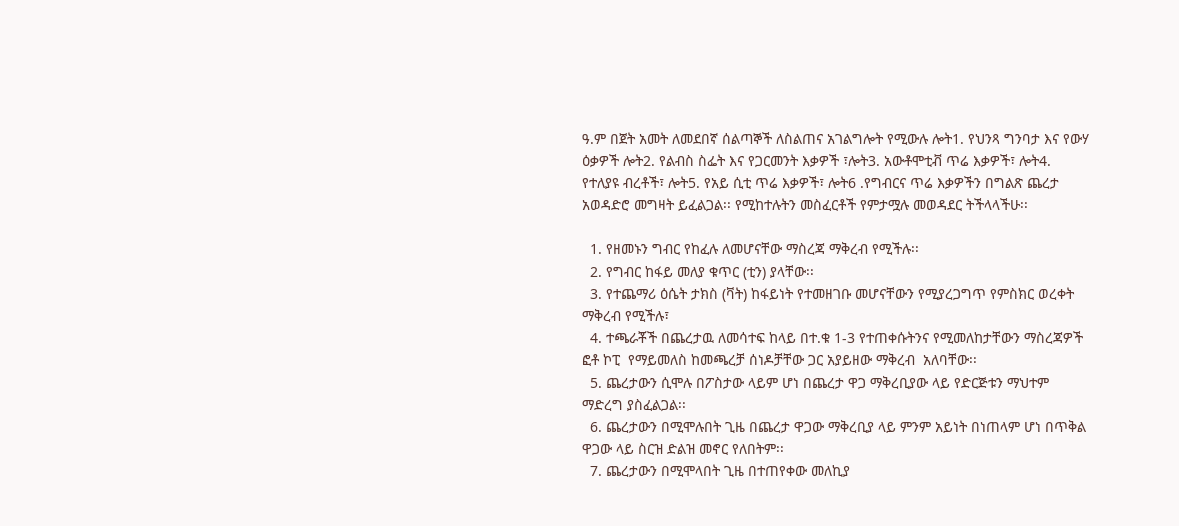ዓ.ም በጀት አመት ለመደበኛ ሰልጣኞች ለስልጠና አገልግሎት የሚውሉ ሎት1. የህንጻ ግንባታ እና የውሃ ዕቃዎች ሎት2. የልብስ ስፌት እና የጋርመንት እቃዎች ፣ሎት3. አውቶሞቲቭ ጥሬ እቃዎች፣ ሎት4. የተለያዩ ብረቶች፣ ሎት5. የአይ ሲቲ ጥሬ እቃዎች፣ ሎት6 .የግብርና ጥሬ እቃዎችን በግልጽ ጨረታ አወዳድሮ መግዛት ይፈልጋል፡፡ የሚከተሉትን መስፈርቶች የምታሟሉ መወዳደር ትችላላችሁ፡፡

  1. የዘመኑን ግብር የከፈሉ ለመሆናቸው ማስረጃ ማቅረብ የሚችሉ፡፡
  2. የግብር ከፋይ መለያ ቁጥር (ቲን) ያላቸው፡፡
  3. የተጨማሪ ዕሴት ታክስ (ቫት) ከፋይነት የተመዘገቡ መሆናቸውን የሚያረጋግጥ የምስክር ወረቀት ማቅረብ የሚችሉ፣
  4. ተጫራቾች በጨረታዉ ለመሳተፍ ከላይ በተ.ቁ 1-3 የተጠቀሱትንና የሚመለከታቸውን ማስረጃዎች ፎቶ ኮፒ  የማይመለስ ከመጫረቻ ሰነዶቻቸው ጋር አያይዘው ማቅረብ  አለባቸው፡፡
  5. ጨረታውን ሲሞሉ በፖስታው ላይም ሆነ በጨረታ ዋጋ ማቅረቢያው ላይ የድርጅቱን ማህተም ማድረግ ያስፈልጋል፡፡
  6. ጨረታውን በሚሞሉበት ጊዜ በጨረታ ዋጋው ማቅረቢያ ላይ ምንም አይነት በነጠላም ሆነ በጥቅል ዋጋው ላይ ስርዝ ድልዝ መኖር የለበትም፡፡
  7. ጨረታውን በሚሞላበት ጊዜ በተጠየቀው መለኪያ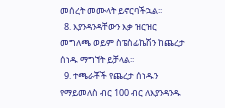መሰረት መሙላት ይኖርባችኋል፡፡
  8. እያንዳንዳቸውን እቃ ዝርዝር መግለጫ ወይም ስፔስፊኬሽን ከጨረታ ሰነዱ ማግኘት ይቻላል፡፡
  9. ተጫራቾች የጨረታ ሰነዱን የማይመለስ ብር 100 ብር ለእያንዳንዱ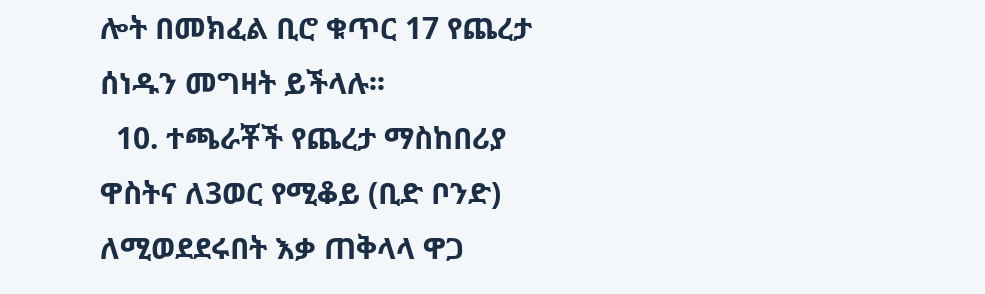ሎት በመክፈል ቢሮ ቁጥር 17 የጨረታ ሰነዱን መግዛት ይችላሉ፡፡
  10. ተጫራቾች የጨረታ ማስከበሪያ ዋስትና ለ3ወር የሚቆይ (ቢድ ቦንድ) ለሚወደደሩበት እቃ ጠቅላላ ዋጋ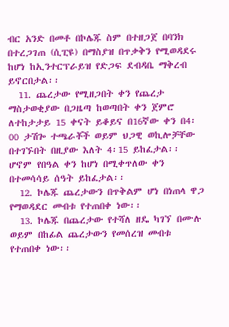ብር አንድ በመቶ በኮሌጁ ስም በተዘጋጀ በባንክ በተረጋገጠ (ሲፒዩ) በማስያዝ በጥቃቅን የሚወዳደሩ ከሆነ ከኢንተርፕራይዝ የድጋፍ ደብዳቤ ማቅረብ ይኖርበታል፡፡
  11. ጨረታው የሚዘጋበት ቀን የጨረታ ማስታወቂያው በጋዜጣ ከወጣበት ቀን ጀምሮ ለተከታታይ 15 ቀናት ይቆይና በ16ኛው ቀን በ4፡00 ታሽጐ ተጫራቾች ወይም ህጋዊ ወኪሎቻቸው በተገኙበት በዚያው እለት 4፡15 ይከፈታል፡፡ ሆኖም የበዓል ቀን ከሆነ በሚቀጥለው ቀን በተመሳሳይ ሰዓት ይከፈታል፡፡
  12. ኮሌጁ ጨረታውን በጥቅልም ሆነ በነጠላ ዋጋ የማወዳደር መብቱ የተጠበቀ ነው፡፡
  13. ኮሌጁ በጨረታው የተሻለ ዘዴ ካገኘ በሙሉ ወይም በከፊል ጨረታውን የመሰረዝ መብቱ የተጠበቀ ነው፡፡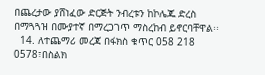በጨረታው ያሸነፈው ድርጅት ንብረቱን ከኮሌጁ ድረስ በማጓጓዝ በሙያተኛ በማረጋገጥ ማስረከብ ይኖርባቸዋል፡፡
  14. ለተጨማሪ መረጃ በፋክስ ቁጥር 058 218 0578፣በስልክ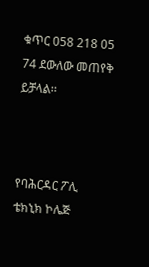ቁጥር 058 218 05 74 ደውለው መጠየቅ ይቻላል፡፡



የባሕርዳር ፖሊ ቴክኒክ ኮሌጅ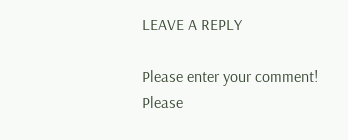LEAVE A REPLY

Please enter your comment!
Please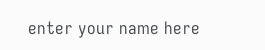enter your name here